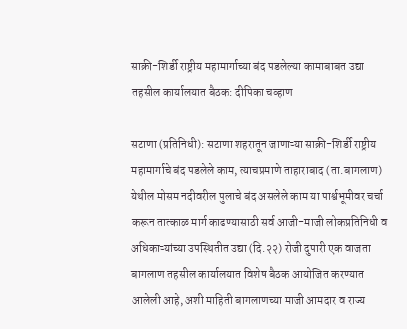साक्री-शिर्डी राष्ट्रीय महामार्गाच्या बंद पडलेल्या कामाबाबत उद्या तहसील कार्यालयात बैठक: दीपिका चव्हाण

सटाणा (प्रतिनिधी): सटाणा शहरातून जाणाऱ्या साक्री-शिर्डी राष्ट्रीय महामार्गाचे बंद पडलेले काम, त्याचप्रमाणे ताहाराबाद (ता.बागलाण) येथील मोसम नदीवरील पुलाचे बंद असलेले काम या पार्श्वभूमीवर चर्चा करून तात्काळ मार्ग काढण्यासाठी सर्व आजी-माजी लोकप्रतिनिधी व अधिकाऱ्यांच्या उपस्थितीत उद्या (दि.२२) रोजी दुपारी एक वाजता बागलाण तहसील कार्यालयात विशेष बैठक आयोजित करण्यात आलेली आहे, अशी माहिती बागलाणच्या माजी आमदार व राज्य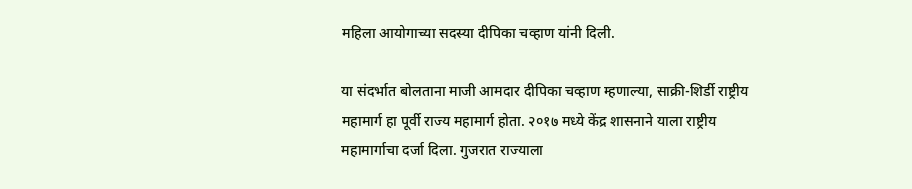महिला आयोगाच्या सदस्या दीपिका चव्हाण यांनी दिली.

या संदर्भात बोलताना माजी आमदार दीपिका चव्हाण म्हणाल्या, साक्री-शिर्डी राष्ट्रीय महामार्ग हा पूर्वी राज्य महामार्ग होता. २०१७ मध्ये केंद्र शासनाने याला राष्ट्रीय महामार्गाचा दर्जा दिला. गुजरात राज्याला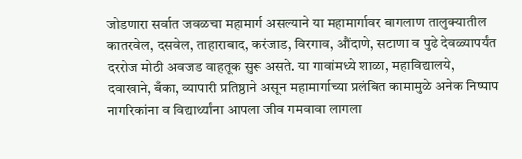जोडणारा सर्वात जवळचा महामार्ग असल्याने या महामार्गावर बागलाण तालुक्यातील कातरवेल, दसवेल, ताहाराबाद, करंजाड, विरगाव, औंदाणे, सटाणा व पुढे देवळ्यापर्यंत दररोज मोठी अवजड वाहतूक सुरू असते. या गावांमध्ये शाळा, महाविद्यालये, दवाखाने, बँका, व्यापारी प्रतिष्ठाने असून महामार्गाच्या प्रलंबित कामामुळे अनेक निष्पाप नागरिकांना व विद्यार्थ्यांना आपला जीव गमवावा लागला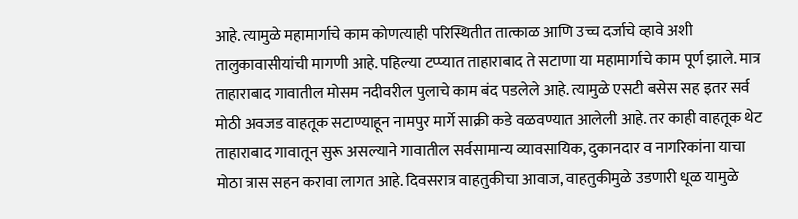आहे. त्यामुळे महामार्गाचे काम कोणत्याही परिस्थितीत तात्काळ आणि उच्च दर्जाचे व्हावे अशी तालुकावासीयांची मागणी आहे. पहिल्या टप्प्यात ताहाराबाद ते सटाणा या महामार्गाचे काम पूर्ण झाले. मात्र ताहाराबाद गावातील मोसम नदीवरील पुलाचे काम बंद पडलेले आहे. त्यामुळे एसटी बसेस सह इतर सर्व मोठी अवजड वाहतूक सटाण्याहून नामपुर मार्गे साक्री कडे वळवण्यात आलेली आहे. तर काही वाहतूक थेट ताहाराबाद गावातून सुरू असल्याने गावातील सर्वसामान्य व्यावसायिक, दुकानदार व नागरिकांना याचा मोठा त्रास सहन करावा लागत आहे. दिवसरात्र वाहतुकीचा आवाज, वाहतुकीमुळे उडणारी धूळ यामुळे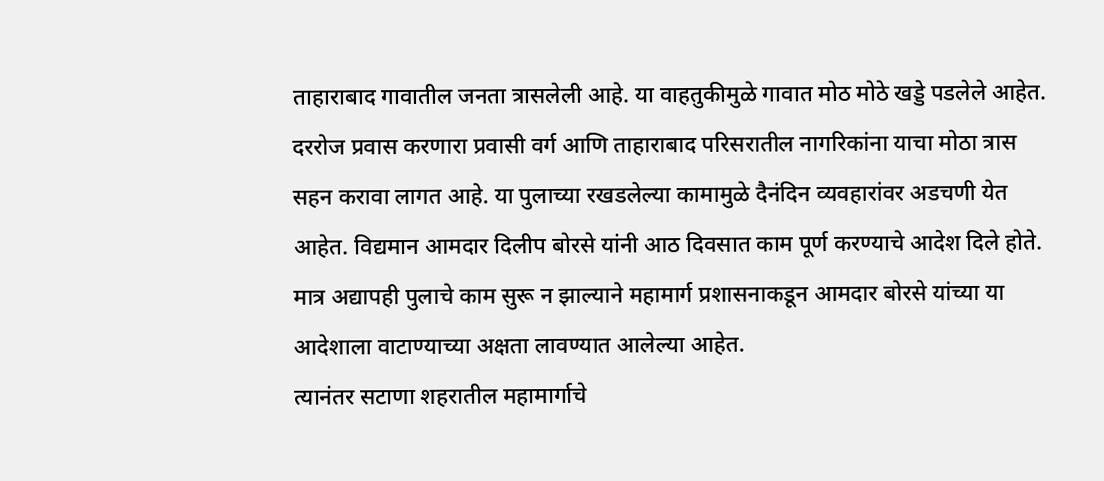ताहाराबाद गावातील जनता त्रासलेली आहे. या वाहतुकीमुळे गावात मोठ मोठे खड्डे पडलेले आहेत. दररोज प्रवास करणारा प्रवासी वर्ग आणि ताहाराबाद परिसरातील नागरिकांना याचा मोठा त्रास सहन करावा लागत आहे. या पुलाच्या रखडलेल्या कामामुळे दैनंदिन व्यवहारांवर अडचणी येत आहेत. विद्यमान आमदार दिलीप बोरसे यांनी आठ दिवसात काम पूर्ण करण्याचे आदेश दिले होते. मात्र अद्यापही पुलाचे काम सुरू न झाल्याने महामार्ग प्रशासनाकडून आमदार बोरसे यांच्या या आदेशाला वाटाण्याच्या अक्षता लावण्यात आलेल्या आहेत.
त्यानंतर सटाणा शहरातील महामार्गाचे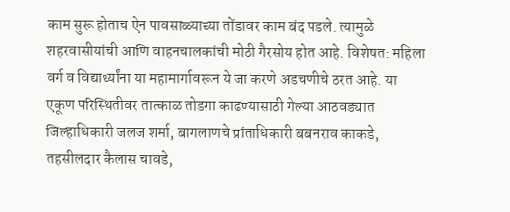काम सुरू होताच ऐन पावसाळ्याच्या तोंडावर काम बंद पडले. त्यामुळे शहरवासीयांची आणि वाहनचालकांची मोठी गैरसोय होत आहे. विशेषत: महिला वर्ग व विद्यार्थ्यांना या महामार्गावरून ये जा करणे अडचणीचे ठरत आहे. या एकूण परिस्थितीवर तात्काळ तोडगा काढण्यासाठी गेल्या आठवड्यात जिल्हाधिकारी जलज शर्मा, बागलाणचे प्रांताधिकारी बबनराव काकडे, तहसीलदार कैलास चावडे,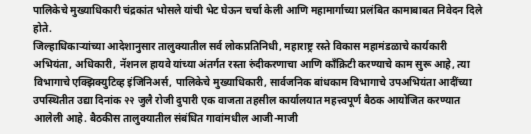पालिकेचे मुख्याधिकारी चंद्रकांत भोसले यांची भेट घेऊन चर्चा केली आणि महामार्गाच्या प्रलंबित कामाबाबत निवेदन दिले होते.
जिल्हाधिकाऱ्यांच्या आदेशानुसार तालुक्यातील सर्व लोकप्रतिनिधी, महाराष्ट्र रस्ते विकास महामंडळाचे कार्यकारी अभियंता, अधिकारी, नॅशनल हायवे यांच्या अंतर्गत रस्ता रुंदीकरणाचा आणि काँक्रिटी करण्याचे काम सुरू आहे, त्या विभागाचे एक्झिक्युटिव्ह इंजिनिअर्स, पालिकेचे मुख्याधिकारी, सार्वजनिक बांधकाम विभागाचे उपअभियंता आदींच्या उपस्थितीत उद्या दिनांक २२ जुलै रोजी दुपारी एक वाजता तहसील कार्यालयात महत्त्वपूर्ण बैठक आयोजित करण्यात आलेली आहे. बैठकीस तालुक्यातील संबंधित गावांमधील आजी-माजी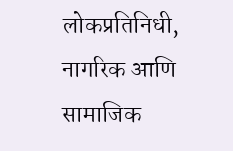लोकप्रतिनिधी, नागरिक आणि सामाजिक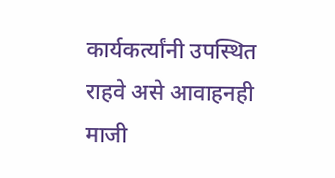कार्यकर्त्यांनी उपस्थित राहवे असे आवाहनही माजी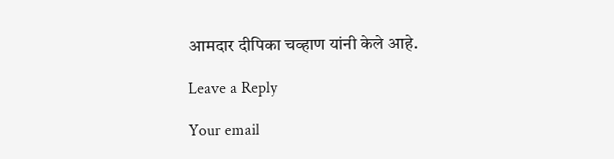आमदार दीपिका चव्हाण यांनी केले आहे.

Leave a Reply

Your email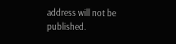address will not be published.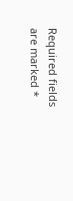Required fields are marked *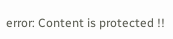error: Content is protected !!